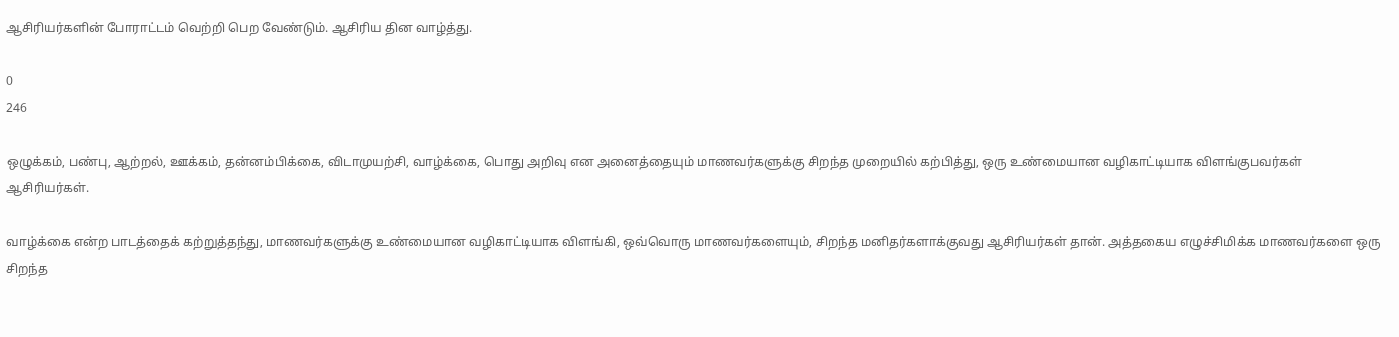ஆசிரியர்களின் போராட்டம் வெற்றி பெற வேண்டும். ஆசிரிய தின வாழ்த்து.

0
246

ஒழுக்கம், பண்பு, ஆற்றல், ஊக்கம், தன்னம்பிக்கை, விடாமுயற்சி, வாழ்க்கை, பொது அறிவு என அனைத்தையும் மாணவர்களுக்கு சிறந்த முறையில் கற்பித்து, ஒரு உண்மையான வழிகாட்டியாக விளங்குபவர்கள் ஆசிரியர்கள்.

வாழ்க்கை என்ற பாடத்தைக் கற்றுத்தந்து, மாணவர்களுக்கு உண்மையான வழிகாட்டியாக விளங்கி, ஒவ்வொரு மாணவர்களையும், சிறந்த மனிதர்களாக்குவது ஆசிரியர்கள் தான். அத்தகைய எழுச்சிமிக்க மாணவர்களை ஒரு சிறந்த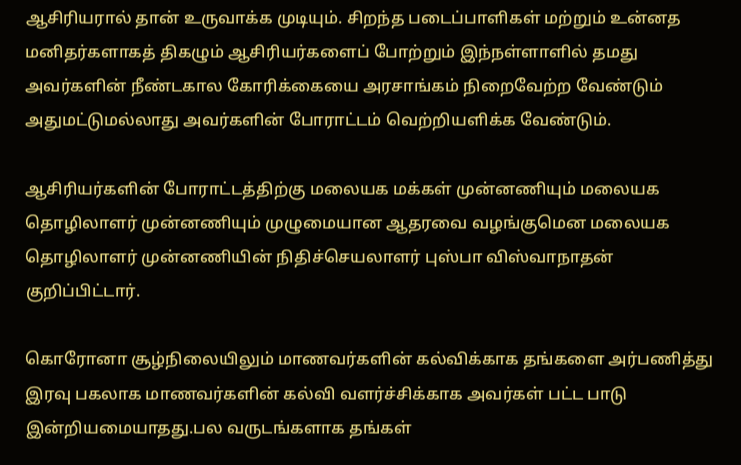ஆசிரியரால் தான் உருவாக்க முடியும். சிறந்த படைப்பாளிகள் மற்றும் உன்னத மனிதர்களாகத் திகழும் ஆசிரியர்களைப் போற்றும் இந்நள்ளாளில் தமது அவர்களின் நீண்டகால கோரிக்கையை அரசாங்கம் நிறைவேற்ற வேண்டும் அதுமட்டுமல்லாது அவர்களின் போராட்டம் வெற்றியளிக்க வேண்டும்.

ஆசிரியர்களின் போராட்டத்திற்கு மலையக மக்கள் முன்னணியும் மலையக தொழிலாளர் முன்னணியும் முழுமையான ஆதரவை வழங்குமென மலையக தொழிலாளர் முன்னணியின் நிதிச்செயலாளர் புஸ்பா விஸ்வாநாதன் குறிப்பிட்டார்.

கொரோனா சூழ்நிலையிலும் மாணவர்களின் கல்விக்காக தங்களை அர்பணித்து இரவு பகலாக மாணவர்களின் கல்வி வளர்ச்சிக்காக அவர்கள் பட்ட பாடு இன்றியமையாதது.பல வருடங்களாக தங்கள்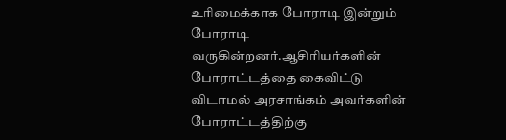உரிமைக்காக போராடி இன்றும் போராடி வருகின்றனர்.ஆசிரியர்களின் போராட்டத்தை கைவிட்டு விடாமல் அரசாங்கம் அவர்களின் போராட்டத்திற்கு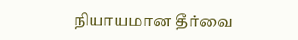நியாயமான தீர்வை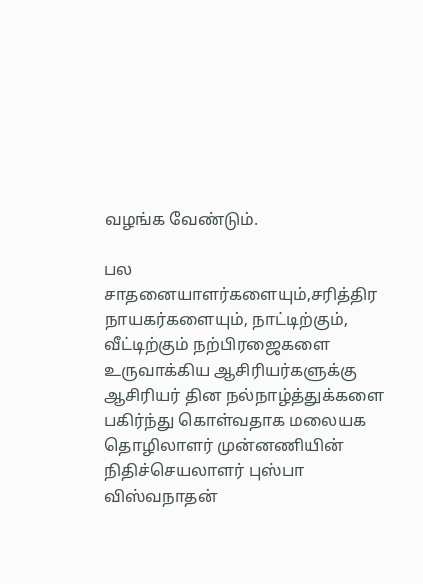வழங்க வேண்டும்.

பல சாதனையாளர்களையும்,சரித்திர நாயகர்களையும், நாட்டிற்கும், வீட்டிற்கும் நற்பிரஜைகளை உருவாக்கிய ஆசிரியர்களுக்கு ஆசிரியர் தின நல்நாழ்த்துக்களை பகிர்ந்து கொள்வதாக மலையக தொழிலாளர் முன்னணியின் நிதிச்செயலாளர் புஸ்பா விஸ்வநாதன்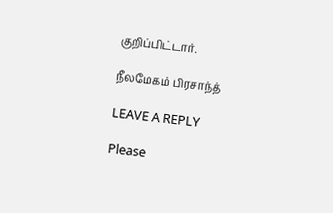குறிப்பிட்டார்.

நீலமேகம் பிரசாந்த்

LEAVE A REPLY

Please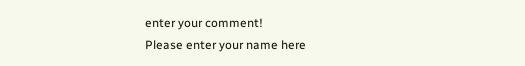enter your comment!
Please enter your name here